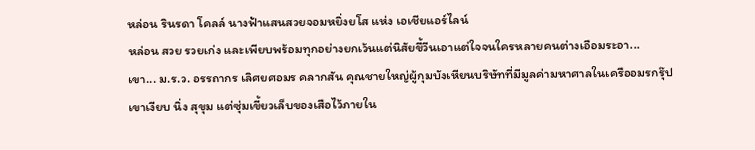หล่อน รินรดา โคลล์ นางฟ้าแสนสวยจอมหยิ่งยโส แห่ง เอเชียแอร์ไลน์
หล่อน สวย รวยเก่ง และเพียบพร้อมทุกอย่างยกเว้นแต่นิสัยขี้วีนเอาแต่ใจจนใครหลายคนต่างเอือมระอา...
เขา... ม.ร.ว. อรรถากร เลิศยศอมร คลากสัน คุณชายใหญ่ผู้กุมบังเหียนบริษัทที่มีมูลค่ามหาศาลในเครืออมรกรุ๊ป
เขาเงียบ นิ่ง สุขุม แต่ซุ่มเขี้ยวเล็บของเสือไว้ภายใน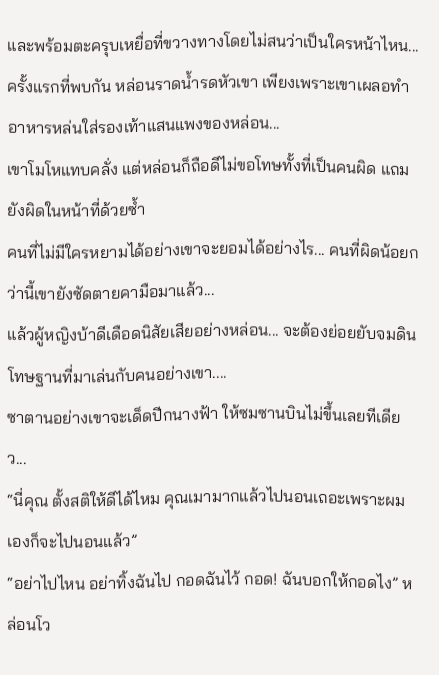และพร้อมตะครุบเหยื่อที่ขวางทางโดยไม่สนว่าเป็นใครหน้าไหน...
ครั้งแรกที่พบกัน หล่อนราดน้ำรดหัวเขา เพียงเพราะเขาเผลอทำอาหารหล่นใส่รองเท้าแสนแพงของหล่อน...
เขาโมโหแทบคลั่ง แต่หล่อนก็ถือดีไม่ขอโทษทั้งที่เป็นคนผิด แถมยังผิดในหน้าที่ด้วยซ้ำ
คนที่ไม่มีใครหยามได้อย่างเขาจะยอมได้อย่างไร... คนที่ผิดน้อยกว่านี้เขายังซัดตายคามือมาแล้ว...
แล้วผู้หญิงบ้าดีเดือดนิสัยเสียอย่างหล่อน... จะต้องย่อยยับจมดิน โทษฐานที่มาเล่นกับคนอย่างเขา....
ซาตานอย่างเขาจะเด็ดปีกนางฟ้า ให้ซมซานบินไม่ขึ้นเลยทีเดียว...
“นี่คุณ ตั้งสติให้ดีได้ไหม คุณเมามากแล้วไปนอนเถอะเพราะผมเองก็จะไปนอนแล้ว”
“อย่าไปไหน อย่าทิ้งฉันไป กอดฉันไว้ กอด! ฉันบอกให้กอดไง” หล่อนโว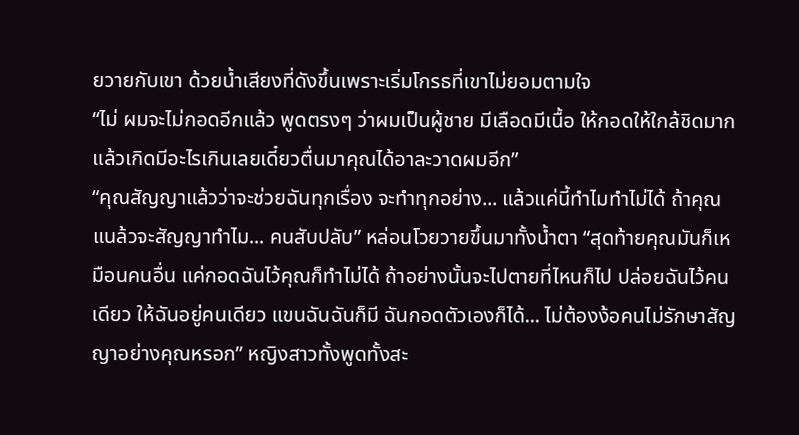ยวายกับเขา ด้วยน้ำเสียงที่ดังขึ้นเพราะเริ่มโกรธที่เขาไม่ยอมตามใจ
“ไม่ ผมจะไม่กอดอีกแล้ว พูดตรงๆ ว่าผมเป็นผู้ชาย มีเลือดมีเนื้อ ให้กอดให้ใกล้ชิดมาก แล้วเกิดมีอะไรเกินเลยเดี๋ยวตื่นมาคุณได้อาละวาดผมอีก”
“คุณสัญญาแล้วว่าจะช่วยฉันทุกเรื่อง จะทำทุกอย่าง... แล้วแค่นี้ทำไมทำไม่ได้ ถ้าคุณแนล้วจะสัญญาทำไม... คนสับปลับ” หล่อนโวยวายขึ้นมาทั้งน้ำตา “สุดท้ายคุณมันก็เหมือนคนอื่น แค่กอดฉันไว้คุณก็ทำไม่ได้ ถ้าอย่างนั้นจะไปตายที่ไหนก็ไป ปล่อยฉันไว้คนเดียว ให้ฉันอยู่คนเดียว แขนฉันฉันก็มี ฉันกอดตัวเองก็ได้... ไม่ต้องง้อคนไม่รักษาสัญญาอย่างคุณหรอก” หญิงสาวทั้งพูดทั้งสะ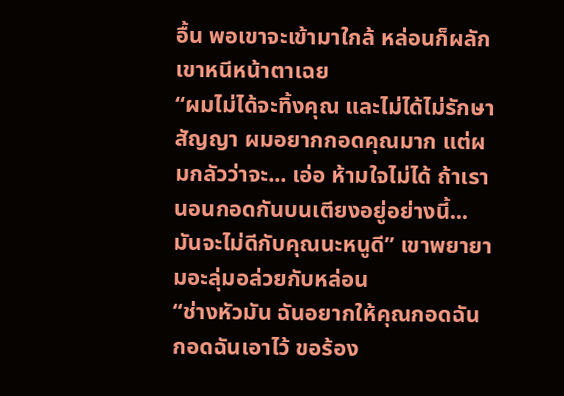อื้น พอเขาจะเข้ามาใกล้ หล่อนก็ผลักเขาหนีหน้าตาเฉย
“ผมไม่ได้จะทิ้งคุณ และไม่ได้ไม่รักษาสัญญา ผมอยากกอดคุณมาก แต่ผมกลัวว่าจะ... เอ่อ ห้ามใจไม่ได้ ถ้าเรานอนกอดกันบนเตียงอยู่อย่างนี้... มันจะไม่ดีกับคุณนะหนูดี” เขาพยายามอะลุ่มอล่วยกับหล่อน
“ช่างหัวมัน ฉันอยากให้คุณกอดฉัน กอดฉันเอาไว้ ขอร้อง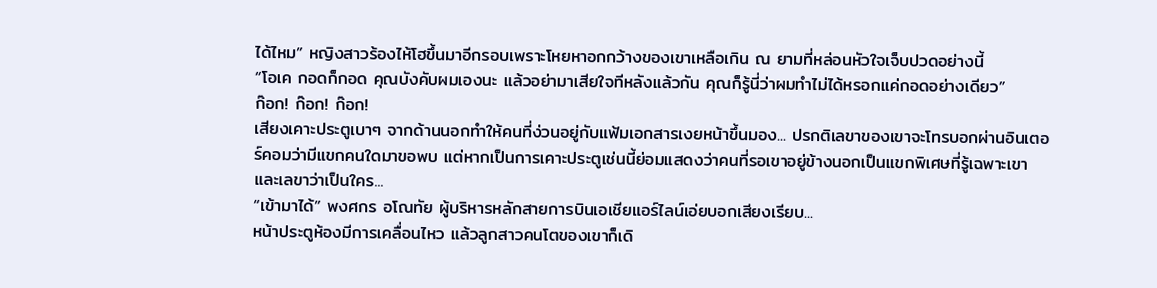ได้ไหม” หญิงสาวร้องไห้โฮขึ้นมาอีกรอบเพราะโหยหาอกกว้างของเขาเหลือเกิน ณ ยามที่หล่อนหัวใจเจ็บปวดอย่างนี้
“โอเค กอดก็กอด คุณบังคับผมเองนะ แล้วอย่ามาเสียใจทีหลังแล้วกัน คุณก็รู้นี่ว่าผมทำไม่ได้หรอกแค่กอดอย่างเดียว”
ก๊อก! ก๊อก! ก๊อก!
เสียงเคาะประตูเบาๆ จากด้านนอกทำให้คนที่ง่วนอยู่กับแฟ้มเอกสารเงยหน้าขึ้นมอง... ปรกติเลขาของเขาจะโทรบอกผ่านอินเตอร์คอมว่ามีแขกคนใดมาขอพบ แต่หากเป็นการเคาะประตูเช่นนี้ย่อมแสดงว่าคนที่รอเขาอยู่ข้างนอกเป็นแขกพิเศษที่รู้เฉพาะเขาและเลขาว่าเป็นใคร...
“เข้ามาได้” พงศกร อโณทัย ผู้บริหารหลักสายการบินเอเชียแอร์ไลน์เอ่ยบอกเสียงเรียบ...
หน้าประตูห้องมีการเคลื่อนไหว แล้วลูกสาวคนโตของเขาก็เดิ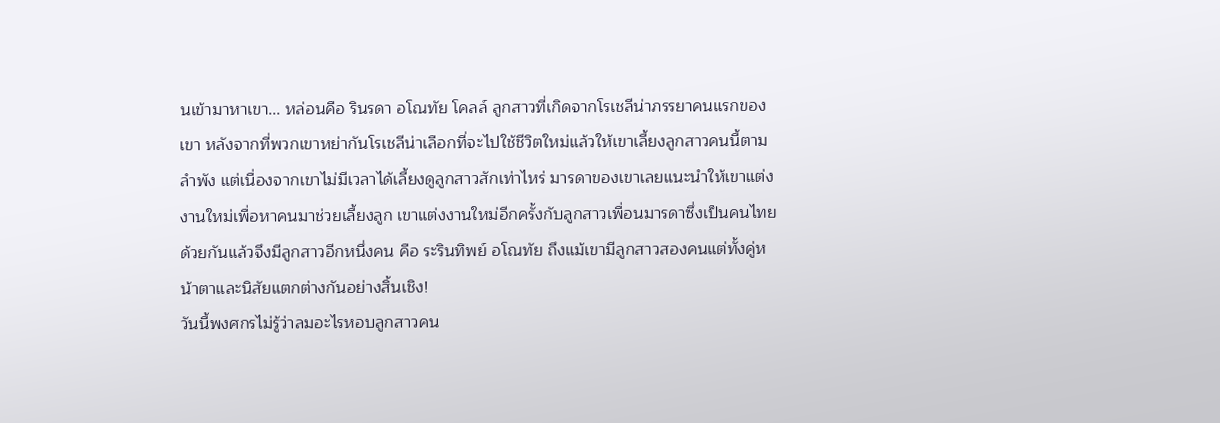นเข้ามาหาเขา... หล่อนคือ รินรดา อโณทัย โคลล์ ลูกสาวที่เกิดจากโรเชลีน่าภรรยาคนแรกของเขา หลังจากที่พวกเขาหย่ากันโรเชลีน่าเลือกที่จะไปใช้ชีวิตใหม่แล้วให้เขาเลี้ยงลูกสาวคนนี้ตามลำพัง แต่เนื่องจากเขาไม่มีเวลาได้เลี้ยงดูลูกสาวสักเท่าไหร่ มารดาของเขาเลยแนะนำให้เขาแต่งงานใหม่เพื่อหาคนมาช่วยเลี้ยงลูก เขาแต่งงานใหม่อีกครั้งกับลูกสาวเพื่อนมารดาซึ่งเป็นคนไทยด้วยกันแล้วจึงมีลูกสาวอีกหนึ่งคน คือ ระรินทิพย์ อโณทัย ถึงแม้เขามีลูกสาวสองคนแต่ทั้งคู่หน้าตาและนิสัยแตกต่างกันอย่างสิ้นเชิง!
วันนี้พงศกรไม่รู้ว่าลมอะไรหอบลูกสาวคน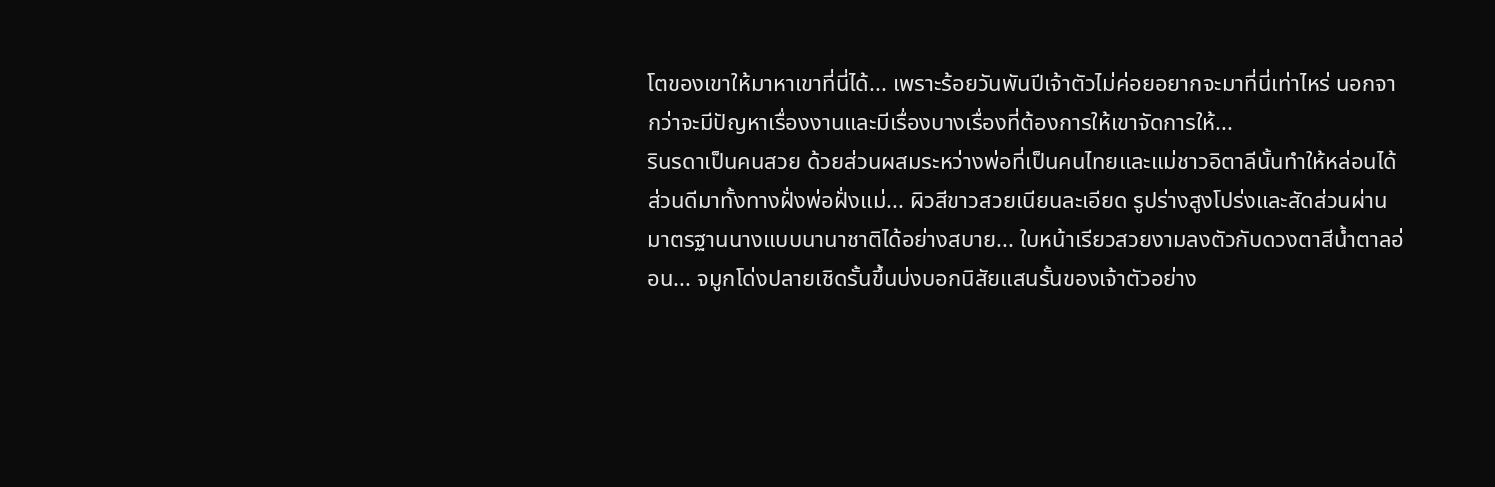โตของเขาให้มาหาเขาที่นี่ได้... เพราะร้อยวันพันปีเจ้าตัวไม่ค่อยอยากจะมาที่นี่เท่าไหร่ นอกจากว่าจะมีปัญหาเรื่องงานและมีเรื่องบางเรื่องที่ต้องการให้เขาจัดการให้...
รินรดาเป็นคนสวย ด้วยส่วนผสมระหว่างพ่อที่เป็นคนไทยและแม่ชาวอิตาลีนั้นทำให้หล่อนได้ส่วนดีมาทั้งทางฝั่งพ่อฝั่งแม่... ผิวสีขาวสวยเนียนละเอียด รูปร่างสูงโปร่งและสัดส่วนผ่านมาตรฐานนางแบบนานาชาติได้อย่างสบาย... ใบหน้าเรียวสวยงามลงตัวกับดวงตาสีน้ำตาลอ่อน... จมูกโด่งปลายเชิดรั้นขึ้นบ่งบอกนิสัยแสนรั้นของเจ้าตัวอย่าง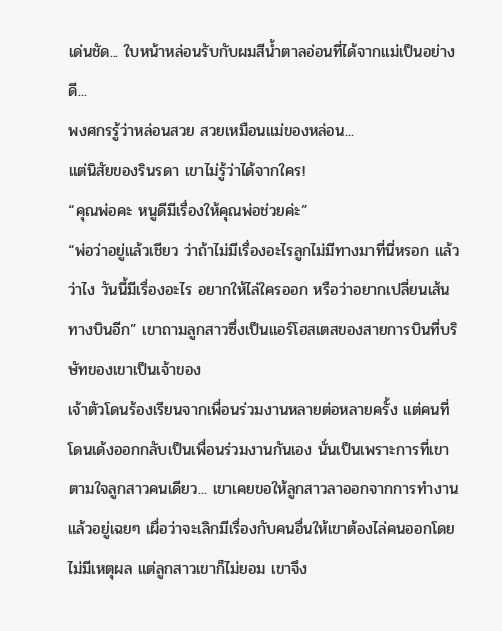เด่นชัด... ใบหน้าหล่อนรับกับผมสีน้ำตาลอ่อนที่ได้จากแม่เป็นอย่างดี...
พงศกรรู้ว่าหล่อนสวย สวยเหมือนแม่ของหล่อน...
แต่นิสัยของรินรดา เขาไม่รู้ว่าได้จากใคร!
“คุณพ่อคะ หนูดีมีเรื่องให้คุณพ่อช่วยค่ะ”
“พ่อว่าอยู่แล้วเชียว ว่าถ้าไม่มีเรื่องอะไรลูกไม่มีทางมาที่นี่หรอก แล้วว่าไง วันนี้มีเรื่องอะไร อยากให้ไล่ใครออก หรือว่าอยากเปลี่ยนเส้นทางบินอีก” เขาถามลูกสาวซึ่งเป็นแอร์โฮสเตสของสายการบินที่บริษัทของเขาเป็นเจ้าของ
เจ้าตัวโดนร้องเรียนจากเพื่อนร่วมงานหลายต่อหลายครั้ง แต่คนที่โดนเด้งออกกลับเป็นเพื่อนร่วมงานกันเอง นั่นเป็นเพราะการที่เขาตามใจลูกสาวคนเดียว... เขาเคยขอให้ลูกสาวลาออกจากการทำงานแล้วอยู่เฉยๆ เผื่อว่าจะเลิกมีเรื่องกับคนอื่นให้เขาต้องไล่คนออกโดยไม่มีเหตุผล แต่ลูกสาวเขาก็ไม่ยอม เขาจึง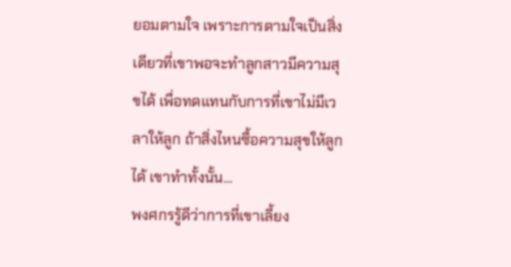ยอมตามใจ เพราะการตามใจเป็นสิ่งเดียวที่เขาพอจะทำลูกสาวมีความสุขได้ เพื่อทดแทนกับการที่เขาไม่มีเวลาให้ลูก ถ้าสิ่งไหนซื้อความสุขให้ลูกได้ เขาทำทั้งนั้น...
พงศกรรู้ดีว่าการที่เขาเลี้ยง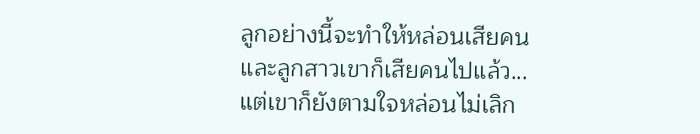ลูกอย่างนี้จะทำให้หล่อนเสียคน และลูกสาวเขาก็เสียคนไปแล้ว... แต่เขาก็ยังตามใจหล่อนไม่เลิก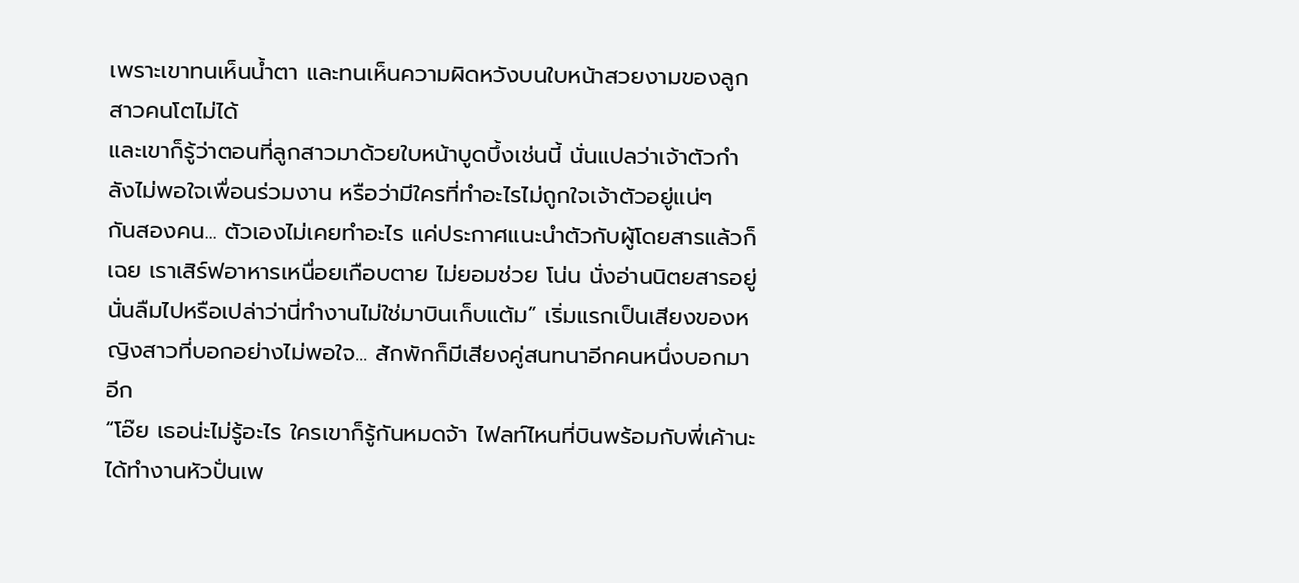เพราะเขาทนเห็นน้ำตา และทนเห็นความผิดหวังบนใบหน้าสวยงามของลูกสาวคนโตไม่ได้
และเขาก็รู้ว่าตอนที่ลูกสาวมาด้วยใบหน้าบูดบึ้งเช่นนี้ นั่นแปลว่าเจ้าตัวกำลังไม่พอใจเพื่อนร่วมงาน หรือว่ามีใครที่ทำอะไรไม่ถูกใจเจ้าตัวอยู่แน่ๆ
กันสองคน... ตัวเองไม่เคยทำอะไร แค่ประกาศแนะนำตัวกับผู้โดยสารแล้วก็เฉย เราเสิร์ฟอาหารเหนื่อยเกือบตาย ไม่ยอมช่วย โน่น นั่งอ่านนิตยสารอยู่นั่นลืมไปหรือเปล่าว่านี่ทำงานไม่ใช่มาบินเก็บแต้ม” เริ่มแรกเป็นเสียงของหญิงสาวที่บอกอย่างไม่พอใจ... สักพักก็มีเสียงคู่สนทนาอีกคนหนึ่งบอกมาอีก
“โอ๊ย เธอน่ะไม่รู้อะไร ใครเขาก็รู้กันหมดจ้า ไฟลท์ไหนที่บินพร้อมกับพี่เค้านะ ได้ทำงานหัวปั่นเพ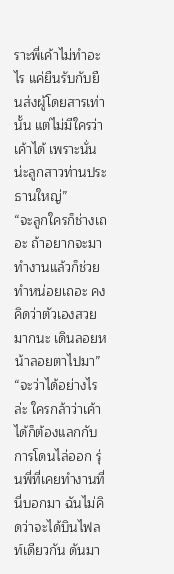ราะพี่เค้าไม่ทำอะไร แค่ยืนรับกับยืนส่งผู้โดยสารเท่านั้น แต่ไม่มีใครว่าเค้าได้ เพราะนั่นน่ะลูกสาวท่านประธานใหญ่”
“จะลูกใครก็ช่างเถอะ ถ้าอยากจะมาทำงานแล้วก็ช่วยทำหน่อยเถอะ คงคิดว่าตัวเองสวยมากนะ เดินลอยหน้าลอยตาไปมา”
“จะว่าได้อย่างไรล่ะ ใครกล้าว่าเค้าได้ก็ต้องแลกกับการโดนไล่ออก รุ่นพี่ที่เคยทำงานที่นี่บอกมา ฉันไม่คิดว่าจะได้บินไฟลท์เดียวกัน ดันมา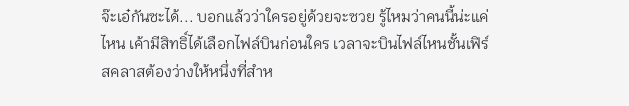จ๊ะเอ๋กันซะได้... บอกแล้วว่าใครอยู่ด้วยจะซวย รู้ไหมว่าคนนี้น่ะแค่ไหน เค้ามีสิทธิ์ได้เลือกไฟล์บินก่อนใคร เวลาจะบินไฟล์ไหนชั้นเฟิร์สคลาสต้องว่างให้หนึ่งที่สำห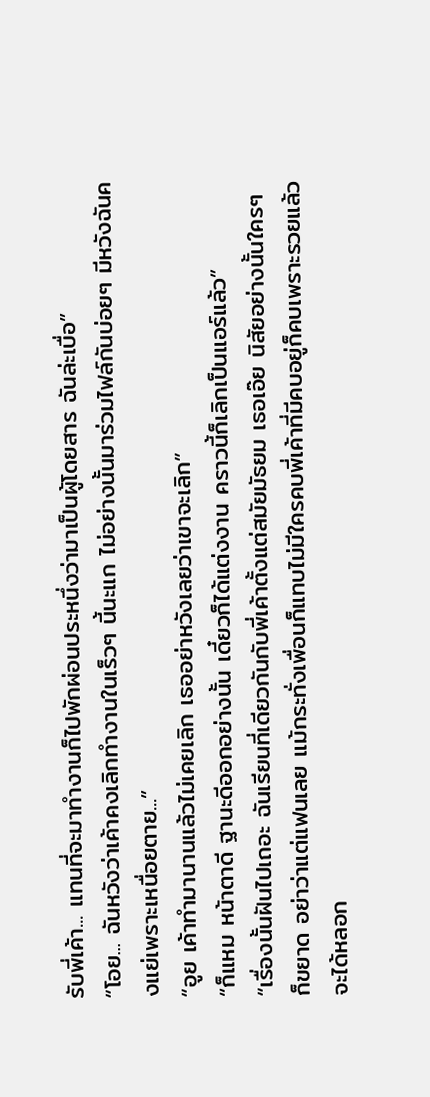รับพี่เค้า... แทนที่จะมาทำงานก็ไปพักผ่อนประหนึ่งว่ามาเป็นผู้โดยสาร ฉันล่ะเบื่อ”
“โอย... ฉันหวังว่าเค้าคงเลิกทำงานในเร็วๆ นี้นะแก ไม่อย่างนั้นมาร่วมไฟล์กันบ่อยๆ มีหวังฉันคงแย่เพราะเหนื่อยตาย...”
“อูย เค้าทำมานานแล้วไม่เคยเลิก เธออย่าหวังเลยว่าเขาจะเลิก”
“ก็แหม หน้าตาดี ฐานะดีออกอย่างนั้น เดี๋ยวก็ได้แต่งงาน คราวนี้ก็เลิกเป็นแอร์แล้ว”
“เรื่องนั้นฝันไปเถอะ ฉันเรียนที่เดียวกันกับพี่เค้าตั้งแต่สมัยมัธยม เธอเอ๊ย นิสัยอย่างนั้นใครๆ ก็ขยาด อย่าว่าแต่แฟนเลย แม้กระทั่งเพื่อนก็แทบไม่มีใครคบพี่เค้าที่มีคบอยู่ก็คบเพราะรวยแล้วจะได้หลอก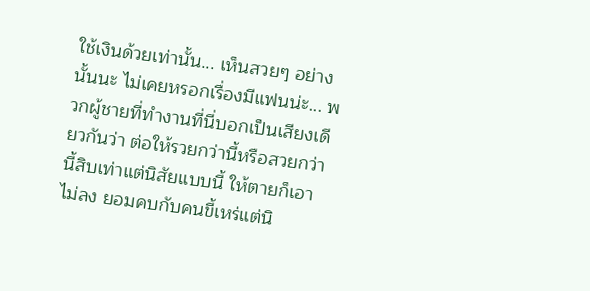ใช้เงินด้วยเท่านั้น... เห็นสวยๆ อย่างนั้นนะ ไม่เคยหรอกเรื่องมีแฟนน่ะ... พวกผู้ชายที่ทำงานที่นี่บอกเป็นเสียงเดียวกันว่า ต่อให้รวยกว่านี้หรือสวยกว่านี้สิบเท่าแต่นิสัยแบบนี้ ให้ตายก็เอาไม่ลง ยอมคบกับคนขี้เหร่แต่นิ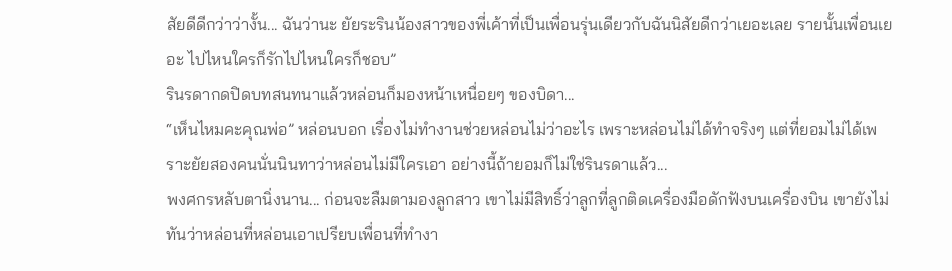สัยดีดีกว่าว่างั้น... ฉันว่านะ ยัยระรินน้องสาวของพี่เค้าที่เป็นเพื่อนรุ่นเดียวกับฉันนิสัยดีกว่าเยอะเลย รายนั้นเพื่อนเยอะ ไปไหนใครก็รักไปไหนใครก็ชอบ”
รินรดากดปิดบทสนทนาแล้วหล่อนก็มองหน้าเหนื่อยๆ ของบิดา...
“เห็นไหมคะคุณพ่อ” หล่อนบอก เรื่องไม่ทำงานช่วยหล่อนไม่ว่าอะไร เพราะหล่อนไม่ได้ทำจริงๆ แต่ที่ยอมไม่ได้เพราะยัยสองคนนั่นนินทาว่าหล่อนไม่มีใครเอา อย่างนี้ถ้ายอมก็ไม่ใช่รินรดาแล้ว...
พงศกรหลับตานิ่งนาน... ก่อนจะลืมตามองลูกสาว เขาไม่มีสิทธิ์ว่าลูกที่ลูกติดเครื่องมือดักฟังบนเครื่องบิน เขายังไม่ทันว่าหล่อนที่หล่อนเอาเปรียบเพื่อนที่ทำงา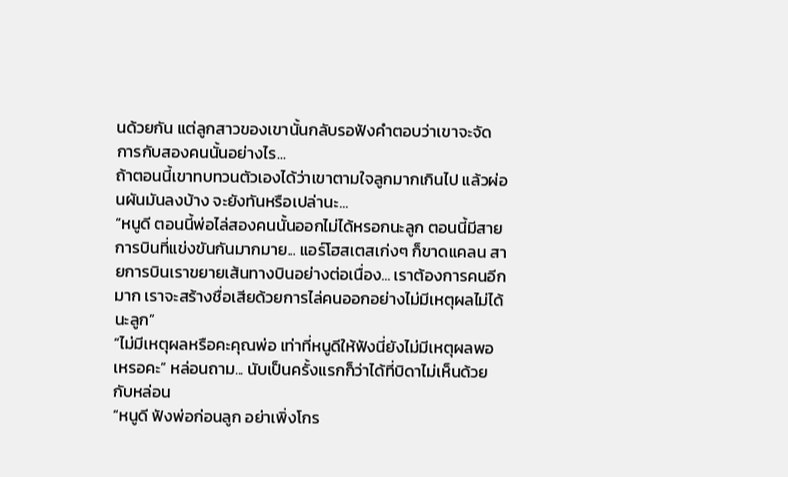นด้วยกัน แต่ลูกสาวของเขานั้นกลับรอฟังคำตอบว่าเขาจะจัดการกับสองคนนั้นอย่างไร...
ถ้าตอนนี้เขาทบทวนตัวเองได้ว่าเขาตามใจลูกมากเกินไป แล้วผ่อนผันมันลงบ้าง จะยังทันหรือเปล่านะ...
“หนูดี ตอนนี้พ่อไล่สองคนนั้นออกไม่ได้หรอกนะลูก ตอนนี้มีสายการบินที่แข่งขันกันมากมาย... แอร์โฮสเตสเก่งๆ ก็ขาดแคลน สายการบินเราขยายเส้นทางบินอย่างต่อเนื่อง... เราต้องการคนอีกมาก เราจะสร้างชื่อเสียด้วยการไล่คนออกอย่างไม่มีเหตุผลไม่ได้นะลูก”
“ไม่มีเหตุผลหรือคะคุณพ่อ เท่าที่หนูดีให้ฟังนี่ยังไม่มีเหตุผลพอเหรอคะ” หล่อนถาม... นับเป็นครั้งแรกก็ว่าได้ที่บิดาไม่เห็นด้วยกับหล่อน
“หนูดี ฟังพ่อก่อนลูก อย่าเพิ่งโกร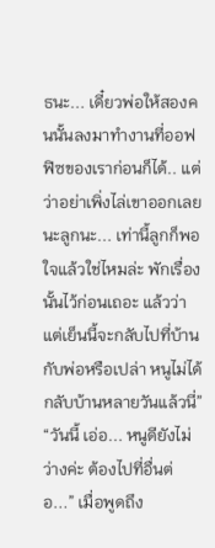ธนะ... เดี๋ยวพ่อให้สองคนนั้นลงมาทำงานที่ออฟฟิซของเราก่อนก็ได้.. แต่ว่าอย่าเพิ่งไล่เขาออกเลยนะลูกนะ... เท่านี้ลูกก็พอใจแล้วใช่ไหมล่ะ พักเรื่องนั้นไว้ก่อนเถอะ แล้วว่าแต่เย็นนี้จะกลับไปที่บ้านกับพ่อหรือเปล่า หนูไม่ได้กลับบ้านหลายวันแล้วนี่”
“วันนี้ เอ่อ... หนูดียังไม่ว่างค่ะ ต้องไปที่อื่นต่อ...” เมื่อพูดถึง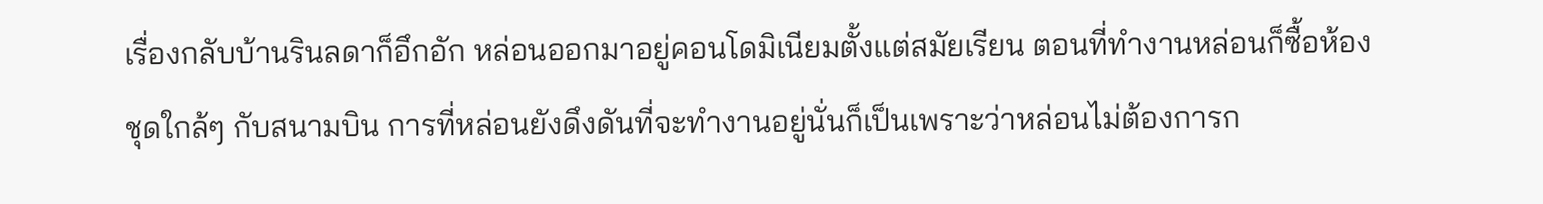เรื่องกลับบ้านรินลดาก็อึกอัก หล่อนออกมาอยู่คอนโดมิเนียมตั้งแต่สมัยเรียน ตอนที่ทำงานหล่อนก็ซื้อห้องชุดใกล้ๆ กับสนามบิน การที่หล่อนยังดึงดันที่จะทำงานอยู่นั่นก็เป็นเพราะว่าหล่อนไม่ต้องการก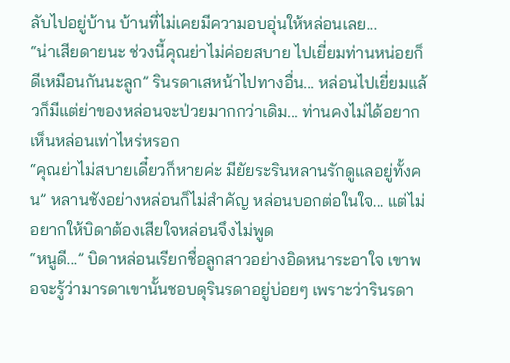ลับไปอยู่บ้าน บ้านที่ไม่เคยมีความอบอุ่นให้หล่อนเลย...
“น่าเสียดายนะ ช่วงนี้คุณย่าไม่ค่อยสบาย ไปเยี่ยมท่านหน่อยก็ดีเหมือนกันนะลูก” รินรดาเสหน้าไปทางอื่น... หล่อนไปเยี่ยมแล้วก็มีแต่ย่าของหล่อนจะป่วยมากกว่าเดิม... ท่านคงไม่ได้อยากเห็นหล่อนเท่าไหร่หรอก
“คุณย่าไม่สบายเดี๋ยวก็หายค่ะ มียัยระรินหลานรักดูแลอยู่ทั้งคน” หลานชังอย่างหล่อนก็ไม่สำคัญ หล่อนบอกต่อในใจ... แต่ไม่อยากให้บิดาต้องเสียใจหล่อนจึงไม่พูด
“หนูดี...” บิดาหล่อนเรียกชื่อลูกสาวอย่างอิดหนาระอาใจ เขาพอจะรู้ว่ามารดาเขานั้นชอบดุรินรดาอยู่บ่อยๆ เพราะว่ารินรดา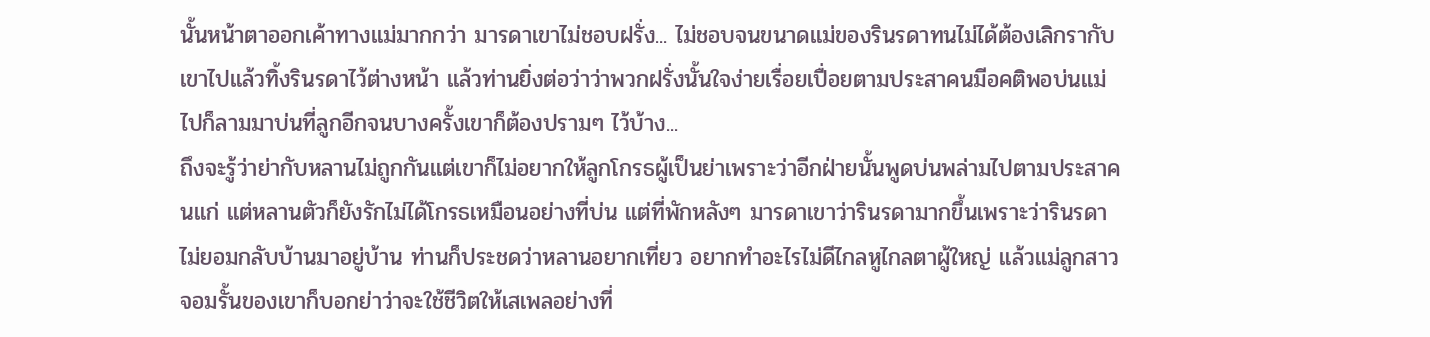นั้นหน้าตาออกเค้าทางแม่มากกว่า มารดาเขาไม่ชอบฝรั่ง... ไม่ชอบจนขนาดแม่ของรินรดาทนไม่ได้ต้องเลิกรากับเขาไปแล้วทิ้งรินรดาไว้ต่างหน้า แล้วท่านยิ่งต่อว่าว่าพวกฝรั่งนั้นใจง่ายเรื่อยเปื่อยตามประสาคนมีอคติพอบ่นแม่ไปก็ลามมาบ่นที่ลูกอีกจนบางครั้งเขาก็ต้องปรามๆ ไว้บ้าง...
ถึงจะรู้ว่าย่ากับหลานไม่ถูกกันแต่เขาก็ไม่อยากให้ลูกโกรธผู้เป็นย่าเพราะว่าอีกฝ่ายนั้นพูดบ่นพล่ามไปตามประสาคนแก่ แต่หลานตัวก็ยังรักไม่ได้โกรธเหมือนอย่างที่บ่น แต่ที่พักหลังๆ มารดาเขาว่ารินรดามากขึ้นเพราะว่ารินรดาไม่ยอมกลับบ้านมาอยู่บ้าน ท่านก็ประชดว่าหลานอยากเที่ยว อยากทำอะไรไม่ดีไกลหูไกลตาผู้ใหญ่ แล้วแม่ลูกสาวจอมรั้นของเขาก็บอกย่าว่าจะใช้ชีวิตให้เสเพลอย่างที่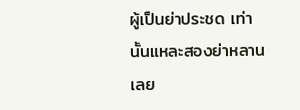ผู้เป็นย่าประชด เท่านั้นแหละสองย่าหลานเลย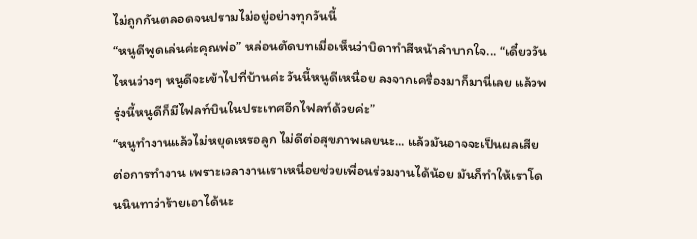ไม่ถูกกันตลอดจนปรามไม่อยู่อย่างทุกวันนี้
“หนูดีพูดเล่นค่ะคุณพ่อ” หล่อนตัดบทเมื่อเห็นว่าบิดาทำสีหน้าลำบากใจ... “เดี๋ยววันไหนว่างๆ หนูดีจะเข้าไปที่บ้านค่ะ วันนี้หนูดีเหนื่อย ลงจากเครื่องมาก็มานี่เลย แล้วพรุ่งนี้หนูดีก็มีไฟลท์บินในประเทศอีกไฟลท์ด้วยค่ะ”
“หนูทำงานแล้วไม่หยุดเหรอลูก ไม่ดีต่อสุขภาพเลยนะ... แล้วมันอาจจะเป็นผลเสียต่อการทำงาน เพราะเวลางานเราเหนื่อยช่วยเพื่อนร่วมงานได้น้อย มันก็ทำให้เราโดนนินทาว่าร้ายเอาได้นะ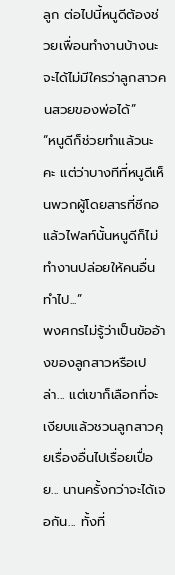ลูก ต่อไปนี้หนูดีต้องช่วยเพื่อนทำงานบ้างนะ จะได้ไม่มีใครว่าลูกสาวคนสวยของพ่อได้”
“หนูดีก็ช่วยทำแล้วนะคะ แต่ว่าบางทีที่หนูดีเห็นพวกผู้โดยสารที่ชีกอแล้วไฟลท์นั้นหนูดีก็ไม่ทำงานปล่อยให้คนอื่นทำไป...”
พงศกรไม่รู้ว่าเป็นข้ออ้างของลูกสาวหรือเปล่า... แต่เขาก็เลือกที่จะเงียบแล้วชวนลูกสาวคุยเรื่องอื่นไปเรื่อยเปื่อย... นานครั้งกว่าจะได้เจอกัน... ทั้งที่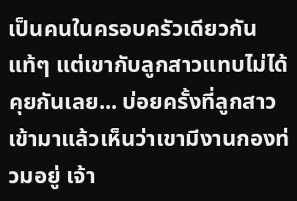เป็นคนในครอบครัวเดียวกันแท้ๆ แต่เขากับลูกสาวแทบไม่ได้คุยกันเลย... บ่อยครั้งที่ลูกสาวเข้ามาแล้วเห็นว่าเขามีงานกองท่วมอยู่ เจ้า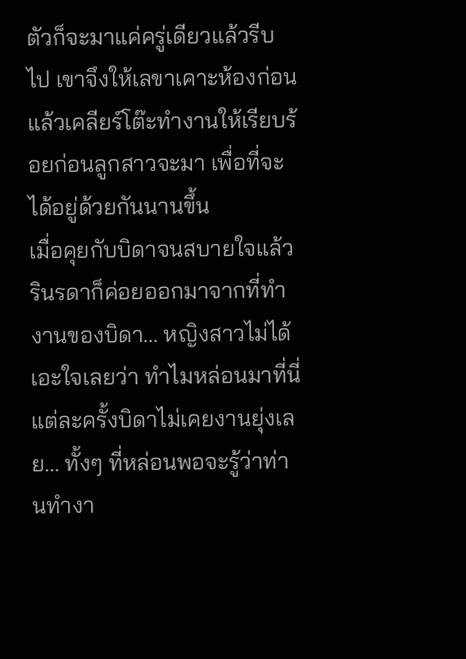ตัวก็จะมาแค่ครู่เดียวแล้วรีบไป เขาจึงให้เลขาเคาะห้องก่อนแล้วเคลียร์โต๊ะทำงานให้เรียบร้อยก่อนลูกสาวจะมา เพื่อที่จะได้อยู่ด้วยกันนานขึ้น
เมื่อคุยกับบิดาจนสบายใจแล้วรินรดาก็ค่อยออกมาจากที่ทำงานของบิดา... หญิงสาวไม่ได้เอะใจเลยว่า ทำไมหล่อนมาที่นี่แต่ละครั้งบิดาไม่เคยงานยุ่งเลย... ทั้งๆ ที่หล่อนพอจะรู้ว่าท่านทำงา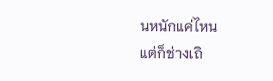นหนักแค่ไหน
แต่ก็ช่างเถิ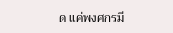ด แค่พงศกรมี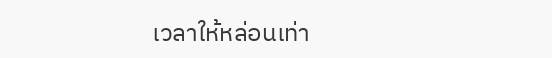เวลาให้หล่อนเท่า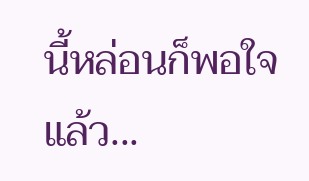นี้หล่อนก็พอใจแล้ว...